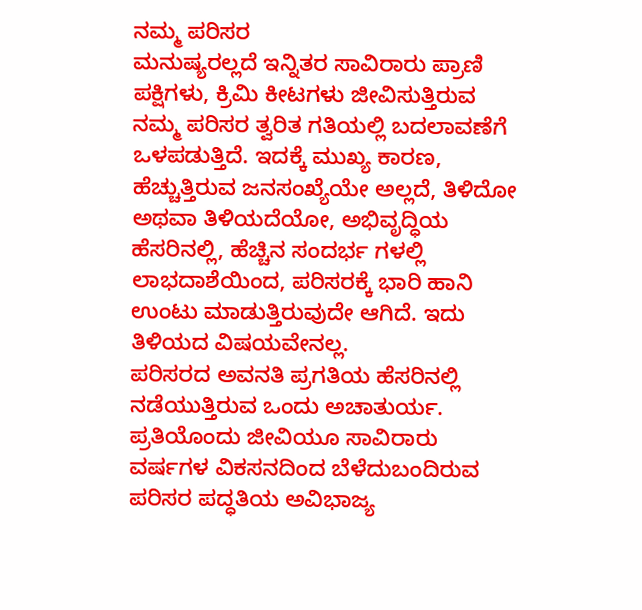ನಮ್ಮ ಪರಿಸರ
ಮನುಷ್ಯರಲ್ಲದೆ ಇನ್ನಿತರ ಸಾವಿರಾರು ಪ್ರಾಣಿ ಪಕ್ಷಿಗಳು, ಕ್ರಿಮಿ ಕೀಟಗಳು ಜೀವಿಸುತ್ತಿರುವ ನಮ್ಮ ಪರಿಸರ ತ್ವರಿತ ಗತಿಯಲ್ಲಿ ಬದಲಾವಣೆಗೆ ಒಳಪಡುತ್ತಿದೆ. ಇದಕ್ಕೆ ಮುಖ್ಯ ಕಾರಣ, ಹೆಚ್ಚುತ್ತಿರುವ ಜನಸಂಖ್ಯೆಯೇ ಅಲ್ಲದೆ, ತಿಳಿದೋ ಅಥವಾ ತಿಳಿಯದೆಯೋ, ಅಭಿವೃದ್ಧಿಯ ಹೆಸರಿನಲ್ಲಿ, ಹೆಚ್ಚಿನ ಸಂದರ್ಭ ಗಳಲ್ಲಿ ಲಾಭದಾಶೆಯಿಂದ, ಪರಿಸರಕ್ಕೆ ಭಾರಿ ಹಾನಿ ಉಂಟು ಮಾಡುತ್ತಿರುವುದೇ ಆಗಿದೆ. ಇದು ತಿಳಿಯದ ವಿಷಯವೇನಲ್ಲ.
ಪರಿಸರದ ಅವನತಿ ಪ್ರಗತಿಯ ಹೆಸರಿನಲ್ಲಿ ನಡೆಯುತ್ತಿರುವ ಒಂದು ಅಚಾತುರ್ಯ. ಪ್ರತಿಯೊಂದು ಜೀವಿಯೂ ಸಾವಿರಾರು ವರ್ಷಗಳ ವಿಕಸನದಿಂದ ಬೆಳೆದುಬಂದಿರುವ ಪರಿಸರ ಪದ್ಧತಿಯ ಅವಿಭಾಜ್ಯ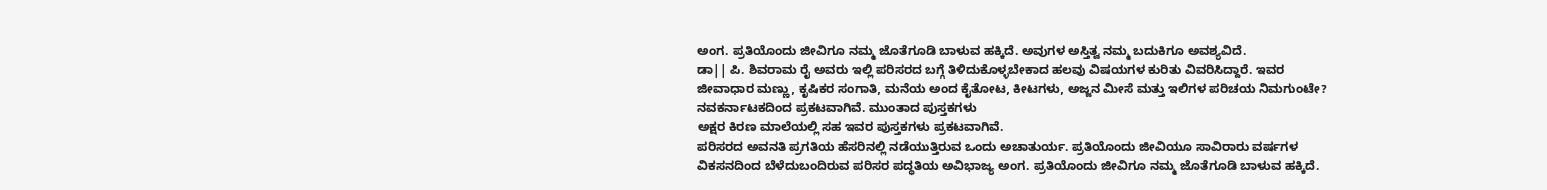ಅಂಗ. ಪ್ರತಿಯೊಂದು ಜೀವಿಗೂ ನಮ್ಮ ಜೊತೆಗೂಡಿ ಬಾಳುವ ಹಕ್ಕಿದೆ. ಅವುಗಳ ಅಸ್ತಿತ್ವ ನಮ್ಮ ಬದುಕಿಗೂ ಅವಶ್ಯವಿದೆ.
ಡಾ|| ಪಿ. ಶಿವರಾಮ ರೈ ಅವರು ಇಲ್ಲಿ ಪರಿಸರದ ಬಗ್ಗೆ ತಿಳಿದುಕೊಳ್ಳಬೇಕಾದ ಹಲವು ವಿಷಯಗಳ ಕುರಿತು ವಿವರಿಸಿದ್ದಾರೆ. ಇವರ ಜೀವಾಧಾರ ಮಣ್ಣು, ಕೃಷಿಕರ ಸಂಗಾತಿ, ಮನೆಯ ಅಂದ ಕೈತೋಟ, ಕೀಟಗಳು, ಅಜ್ಜನ ಮೀಸೆ ಮತ್ತು ಇಲಿಗಳ ಪರಿಚಯ ನಿಮಗುಂಟೇ? ನವಕರ್ನಾಟಕದಿಂದ ಪ್ರಕಟವಾಗಿವೆ. ಮುಂತಾದ ಪುಸ್ತಕಗಳು
ಅಕ್ಷರ ಕಿರಣ ಮಾಲೆಯಲ್ಲಿ ಸಹ ಇವರ ಪುಸ್ತಕಗಳು ಪ್ರಕಟವಾಗಿವೆ.
ಪರಿಸರದ ಅವನತಿ ಪ್ರಗತಿಯ ಹೆಸರಿನಲ್ಲಿ ನಡೆಯುತ್ತಿರುವ ಒಂದು ಅಚಾತುರ್ಯ. ಪ್ರತಿಯೊಂದು ಜೀವಿಯೂ ಸಾವಿರಾರು ವರ್ಷಗಳ ವಿಕಸನದಿಂದ ಬೆಳೆದುಬಂದಿರುವ ಪರಿಸರ ಪದ್ಧತಿಯ ಅವಿಭಾಜ್ಯ ಅಂಗ. ಪ್ರತಿಯೊಂದು ಜೀವಿಗೂ ನಮ್ಮ ಜೊತೆಗೂಡಿ ಬಾಳುವ ಹಕ್ಕಿದೆ.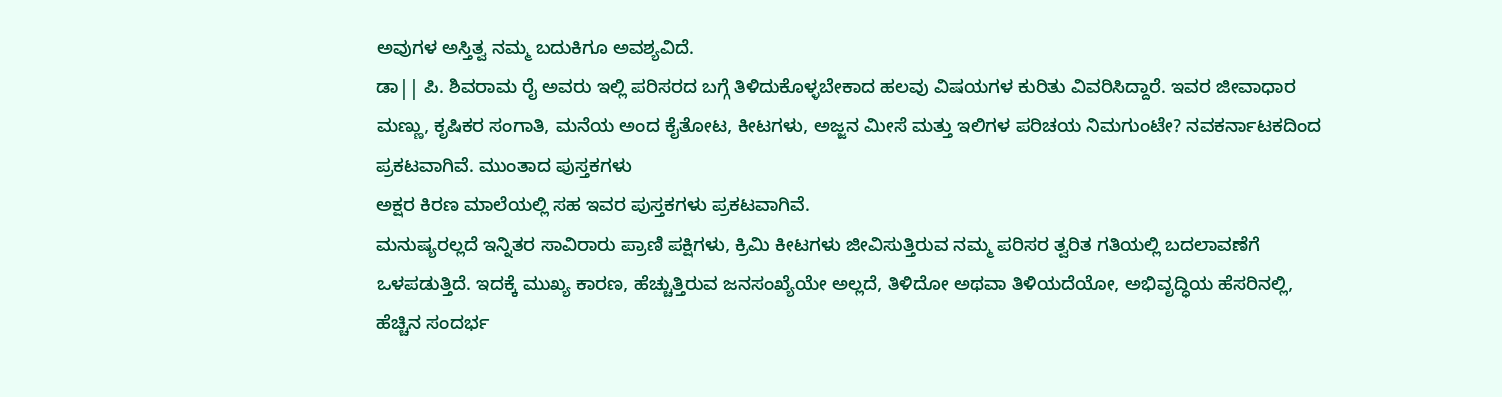ಅವುಗಳ ಅಸ್ತಿತ್ವ ನಮ್ಮ ಬದುಕಿಗೂ ಅವಶ್ಯವಿದೆ.
ಡಾ|| ಪಿ. ಶಿವರಾಮ ರೈ ಅವರು ಇಲ್ಲಿ ಪರಿಸರದ ಬಗ್ಗೆ ತಿಳಿದುಕೊಳ್ಳಬೇಕಾದ ಹಲವು ವಿಷಯಗಳ ಕುರಿತು ವಿವರಿಸಿದ್ದಾರೆ. ಇವರ ಜೀವಾಧಾರ ಮಣ್ಣು, ಕೃಷಿಕರ ಸಂಗಾತಿ, ಮನೆಯ ಅಂದ ಕೈತೋಟ, ಕೀಟಗಳು, ಅಜ್ಜನ ಮೀಸೆ ಮತ್ತು ಇಲಿಗಳ ಪರಿಚಯ ನಿಮಗುಂಟೇ? ನವಕರ್ನಾಟಕದಿಂದ ಪ್ರಕಟವಾಗಿವೆ. ಮುಂತಾದ ಪುಸ್ತಕಗಳು
ಅಕ್ಷರ ಕಿರಣ ಮಾಲೆಯಲ್ಲಿ ಸಹ ಇವರ ಪುಸ್ತಕಗಳು ಪ್ರಕಟವಾಗಿವೆ.
ಮನುಷ್ಯರಲ್ಲದೆ ಇನ್ನಿತರ ಸಾವಿರಾರು ಪ್ರಾಣಿ ಪಕ್ಷಿಗಳು, ಕ್ರಿಮಿ ಕೀಟಗಳು ಜೀವಿಸುತ್ತಿರುವ ನಮ್ಮ ಪರಿಸರ ತ್ವರಿತ ಗತಿಯಲ್ಲಿ ಬದಲಾವಣೆಗೆ ಒಳಪಡುತ್ತಿದೆ. ಇದಕ್ಕೆ ಮುಖ್ಯ ಕಾರಣ, ಹೆಚ್ಚುತ್ತಿರುವ ಜನಸಂಖ್ಯೆಯೇ ಅಲ್ಲದೆ, ತಿಳಿದೋ ಅಥವಾ ತಿಳಿಯದೆಯೋ, ಅಭಿವೃದ್ಧಿಯ ಹೆಸರಿನಲ್ಲಿ, ಹೆಚ್ಚಿನ ಸಂದರ್ಭ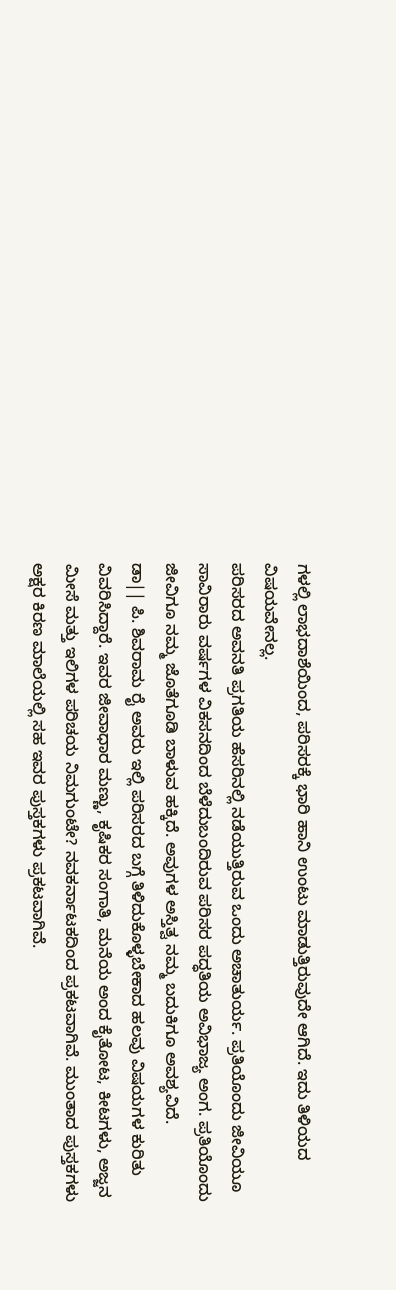ಗಳಲ್ಲಿ ಲಾಭದಾಶೆಯಿಂದ, ಪರಿಸರಕ್ಕೆ ಭಾರಿ ಹಾನಿ ಉಂಟು ಮಾಡುತ್ತಿರುವುದೇ ಆಗಿದೆ. ಇದು ತಿಳಿಯದ ವಿಷಯವೇನಲ್ಲ.
ಪರಿಸರದ ಅವನತಿ ಪ್ರಗತಿಯ ಹೆಸರಿನಲ್ಲಿ ನಡೆಯುತ್ತಿರುವ ಒಂದು ಅಚಾತುರ್ಯ. ಪ್ರತಿಯೊಂದು ಜೀವಿಯೂ ಸಾವಿರಾರು ವರ್ಷಗಳ ವಿಕಸನದಿಂದ ಬೆಳೆದುಬಂದಿರುವ ಪರಿಸರ ಪದ್ಧತಿಯ ಅವಿಭಾಜ್ಯ ಅಂಗ. ಪ್ರತಿಯೊಂದು ಜೀವಿಗೂ ನಮ್ಮ ಜೊತೆಗೂಡಿ ಬಾಳುವ ಹಕ್ಕಿದೆ. ಅವುಗಳ ಅಸ್ತಿತ್ವ ನಮ್ಮ ಬದುಕಿಗೂ ಅವಶ್ಯವಿದೆ.
ಡಾ|| ಪಿ. ಶಿವರಾಮ ರೈ ಅವರು ಇಲ್ಲಿ ಪರಿಸರದ ಬಗ್ಗೆ ತಿಳಿದುಕೊಳ್ಳಬೇಕಾದ ಹಲವು ವಿಷಯಗಳ ಕುರಿತು ವಿವರಿಸಿದ್ದಾರೆ. ಇವರ ಜೀವಾಧಾರ ಮಣ್ಣು, ಕೃಷಿಕರ ಸಂಗಾತಿ, ಮನೆಯ ಅಂದ ಕೈತೋಟ, ಕೀಟಗಳು, ಅಜ್ಜನ ಮೀಸೆ ಮತ್ತು ಇಲಿಗಳ ಪರಿಚಯ ನಿಮಗುಂಟೇ? ನವಕರ್ನಾಟಕದಿಂದ ಪ್ರಕಟವಾಗಿವೆ. ಮುಂತಾದ ಪುಸ್ತಕಗಳು
ಅಕ್ಷರ ಕಿರಣ ಮಾಲೆಯಲ್ಲಿ ಸಹ ಇವರ ಪುಸ್ತಕಗಳು ಪ್ರಕಟವಾಗಿವೆ.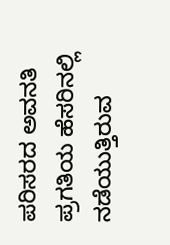ಪರಿಸರದ ಅವನತಿ ಪ್ರಗತಿಯ ಹೆಸರಿನಲ್ಲಿ ನಡೆಯುತ್ತಿರುವ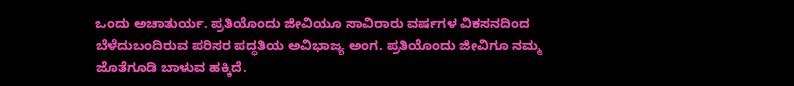ಒಂದು ಅಚಾತುರ್ಯ. ಪ್ರತಿಯೊಂದು ಜೀವಿಯೂ ಸಾವಿರಾರು ವರ್ಷಗಳ ವಿಕಸನದಿಂದ ಬೆಳೆದುಬಂದಿರುವ ಪರಿಸರ ಪದ್ಧತಿಯ ಅವಿಭಾಜ್ಯ ಅಂಗ. ಪ್ರತಿಯೊಂದು ಜೀವಿಗೂ ನಮ್ಮ ಜೊತೆಗೂಡಿ ಬಾಳುವ ಹಕ್ಕಿದೆ.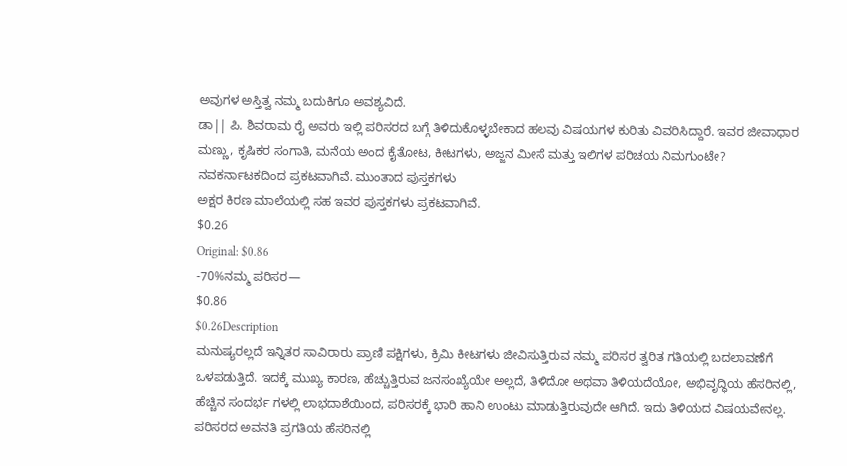ಅವುಗಳ ಅಸ್ತಿತ್ವ ನಮ್ಮ ಬದುಕಿಗೂ ಅವಶ್ಯವಿದೆ.
ಡಾ|| ಪಿ. ಶಿವರಾಮ ರೈ ಅವರು ಇಲ್ಲಿ ಪರಿಸರದ ಬಗ್ಗೆ ತಿಳಿದುಕೊಳ್ಳಬೇಕಾದ ಹಲವು ವಿಷಯಗಳ ಕುರಿತು ವಿವರಿಸಿದ್ದಾರೆ. ಇವರ ಜೀವಾಧಾರ ಮಣ್ಣು, ಕೃಷಿಕರ ಸಂಗಾತಿ, ಮನೆಯ ಅಂದ ಕೈತೋಟ, ಕೀಟಗಳು, ಅಜ್ಜನ ಮೀಸೆ ಮತ್ತು ಇಲಿಗಳ ಪರಿಚಯ ನಿಮಗುಂಟೇ? ನವಕರ್ನಾಟಕದಿಂದ ಪ್ರಕಟವಾಗಿವೆ. ಮುಂತಾದ ಪುಸ್ತಕಗಳು
ಅಕ್ಷರ ಕಿರಣ ಮಾಲೆಯಲ್ಲಿ ಸಹ ಇವರ ಪುಸ್ತಕಗಳು ಪ್ರಕಟವಾಗಿವೆ.
$0.26
Original: $0.86
-70%ನಮ್ಮ ಪರಿಸರ—
$0.86
$0.26Description
ಮನುಷ್ಯರಲ್ಲದೆ ಇನ್ನಿತರ ಸಾವಿರಾರು ಪ್ರಾಣಿ ಪಕ್ಷಿಗಳು, ಕ್ರಿಮಿ ಕೀಟಗಳು ಜೀವಿಸುತ್ತಿರುವ ನಮ್ಮ ಪರಿಸರ ತ್ವರಿತ ಗತಿಯಲ್ಲಿ ಬದಲಾವಣೆಗೆ ಒಳಪಡುತ್ತಿದೆ. ಇದಕ್ಕೆ ಮುಖ್ಯ ಕಾರಣ, ಹೆಚ್ಚುತ್ತಿರುವ ಜನಸಂಖ್ಯೆಯೇ ಅಲ್ಲದೆ, ತಿಳಿದೋ ಅಥವಾ ತಿಳಿಯದೆಯೋ, ಅಭಿವೃದ್ಧಿಯ ಹೆಸರಿನಲ್ಲಿ, ಹೆಚ್ಚಿನ ಸಂದರ್ಭ ಗಳಲ್ಲಿ ಲಾಭದಾಶೆಯಿಂದ, ಪರಿಸರಕ್ಕೆ ಭಾರಿ ಹಾನಿ ಉಂಟು ಮಾಡುತ್ತಿರುವುದೇ ಆಗಿದೆ. ಇದು ತಿಳಿಯದ ವಿಷಯವೇನಲ್ಲ.
ಪರಿಸರದ ಅವನತಿ ಪ್ರಗತಿಯ ಹೆಸರಿನಲ್ಲಿ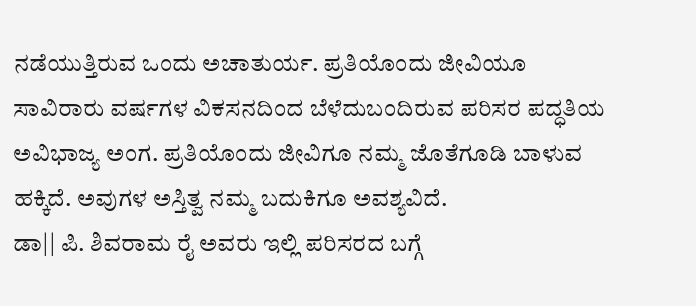ನಡೆಯುತ್ತಿರುವ ಒಂದು ಅಚಾತುರ್ಯ. ಪ್ರತಿಯೊಂದು ಜೀವಿಯೂ ಸಾವಿರಾರು ವರ್ಷಗಳ ವಿಕಸನದಿಂದ ಬೆಳೆದುಬಂದಿರುವ ಪರಿಸರ ಪದ್ಧತಿಯ ಅವಿಭಾಜ್ಯ ಅಂಗ. ಪ್ರತಿಯೊಂದು ಜೀವಿಗೂ ನಮ್ಮ ಜೊತೆಗೂಡಿ ಬಾಳುವ ಹಕ್ಕಿದೆ. ಅವುಗಳ ಅಸ್ತಿತ್ವ ನಮ್ಮ ಬದುಕಿಗೂ ಅವಶ್ಯವಿದೆ.
ಡಾ|| ಪಿ. ಶಿವರಾಮ ರೈ ಅವರು ಇಲ್ಲಿ ಪರಿಸರದ ಬಗ್ಗೆ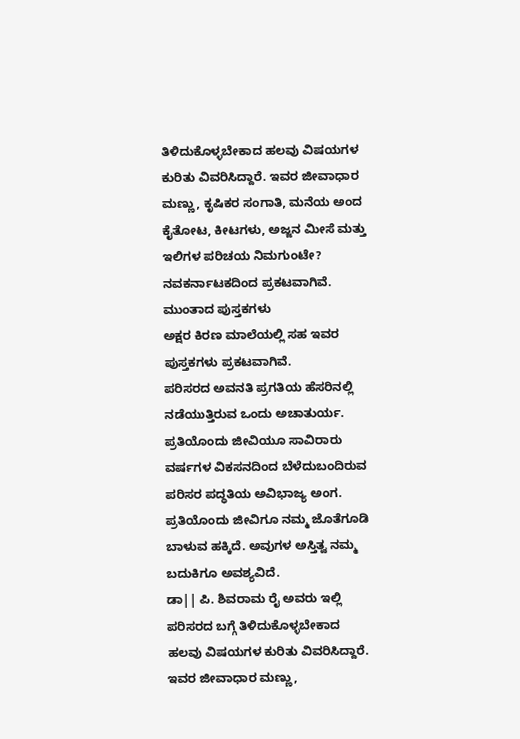ತಿಳಿದುಕೊಳ್ಳಬೇಕಾದ ಹಲವು ವಿಷಯಗಳ ಕುರಿತು ವಿವರಿಸಿದ್ದಾರೆ. ಇವರ ಜೀವಾಧಾರ ಮಣ್ಣು, ಕೃಷಿಕರ ಸಂಗಾತಿ, ಮನೆಯ ಅಂದ ಕೈತೋಟ, ಕೀಟಗಳು, ಅಜ್ಜನ ಮೀಸೆ ಮತ್ತು ಇಲಿಗಳ ಪರಿಚಯ ನಿಮಗುಂಟೇ? ನವಕರ್ನಾಟಕದಿಂದ ಪ್ರಕಟವಾಗಿವೆ. ಮುಂತಾದ ಪುಸ್ತಕಗಳು
ಅಕ್ಷರ ಕಿರಣ ಮಾಲೆಯಲ್ಲಿ ಸಹ ಇವರ ಪುಸ್ತಕಗಳು ಪ್ರಕಟವಾಗಿವೆ.
ಪರಿಸರದ ಅವನತಿ ಪ್ರಗತಿಯ ಹೆಸರಿನಲ್ಲಿ ನಡೆಯುತ್ತಿರುವ ಒಂದು ಅಚಾತುರ್ಯ. ಪ್ರತಿಯೊಂದು ಜೀವಿಯೂ ಸಾವಿರಾರು ವರ್ಷಗಳ ವಿಕಸನದಿಂದ ಬೆಳೆದುಬಂದಿರುವ ಪರಿಸರ ಪದ್ಧತಿಯ ಅವಿಭಾಜ್ಯ ಅಂಗ. ಪ್ರತಿಯೊಂದು ಜೀವಿಗೂ ನಮ್ಮ ಜೊತೆಗೂಡಿ ಬಾಳುವ ಹಕ್ಕಿದೆ. ಅವುಗಳ ಅಸ್ತಿತ್ವ ನಮ್ಮ ಬದುಕಿಗೂ ಅವಶ್ಯವಿದೆ.
ಡಾ|| ಪಿ. ಶಿವರಾಮ ರೈ ಅವರು ಇಲ್ಲಿ ಪರಿಸರದ ಬಗ್ಗೆ ತಿಳಿದುಕೊಳ್ಳಬೇಕಾದ ಹಲವು ವಿಷಯಗಳ ಕುರಿತು ವಿವರಿಸಿದ್ದಾರೆ. ಇವರ ಜೀವಾಧಾರ ಮಣ್ಣು,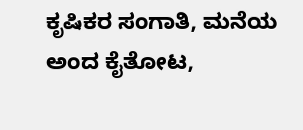ಕೃಷಿಕರ ಸಂಗಾತಿ, ಮನೆಯ ಅಂದ ಕೈತೋಟ,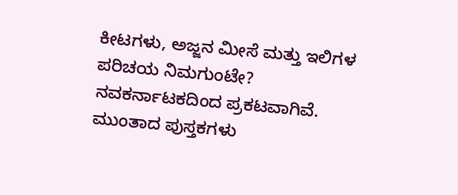ಕೀಟಗಳು, ಅಜ್ಜನ ಮೀಸೆ ಮತ್ತು ಇಲಿಗಳ ಪರಿಚಯ ನಿಮಗುಂಟೇ? ನವಕರ್ನಾಟಕದಿಂದ ಪ್ರಕಟವಾಗಿವೆ. ಮುಂತಾದ ಪುಸ್ತಕಗಳು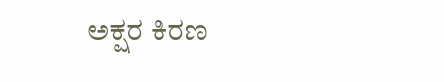ಅಕ್ಷರ ಕಿರಣ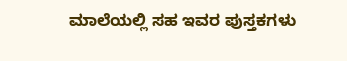ಮಾಲೆಯಲ್ಲಿ ಸಹ ಇವರ ಪುಸ್ತಕಗಳು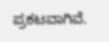ಪ್ರಕಟವಾಗಿವೆ.